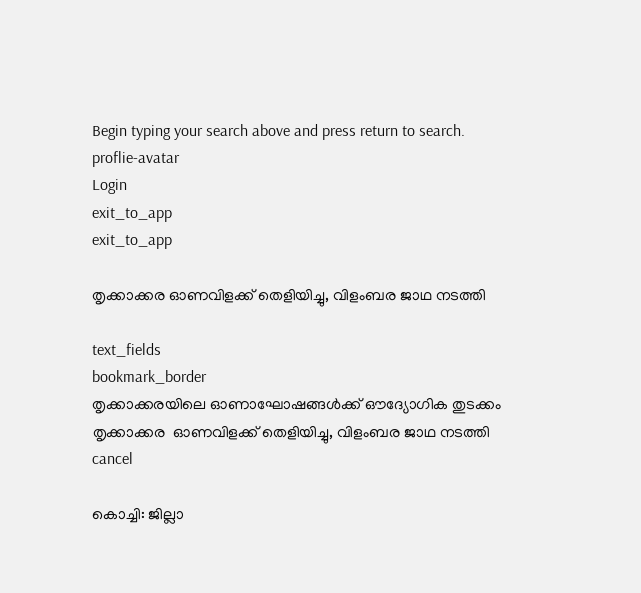Begin typing your search above and press return to search.
proflie-avatar
Login
exit_to_app
exit_to_app

തൃക്കാക്കര ഓണവിളക്ക് തെളിയിച്ചു, വിളംബര ജാഥ നടത്തി

text_fields
bookmark_border
തൃക്കാക്കരയിലെ ഓണാഘോഷങ്ങള്‍ക്ക് ഔദ്യോഗിക തുടക്കം
തൃക്കാക്കര  ഓണവിളക്ക് തെളിയിച്ചു, വിളംബര ജാഥ നടത്തി
cancel

കൊച്ചി: ജില്ലാ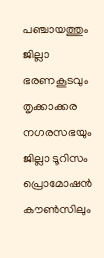പഞ്ചായത്തും ജില്ലാ ഭരണകൂടവും തൃക്കാക്കര നഗരസഭയും ജില്ലാ ടൂറിസം പ്രൊമോഷന്‍ കൗണ്‍സിലും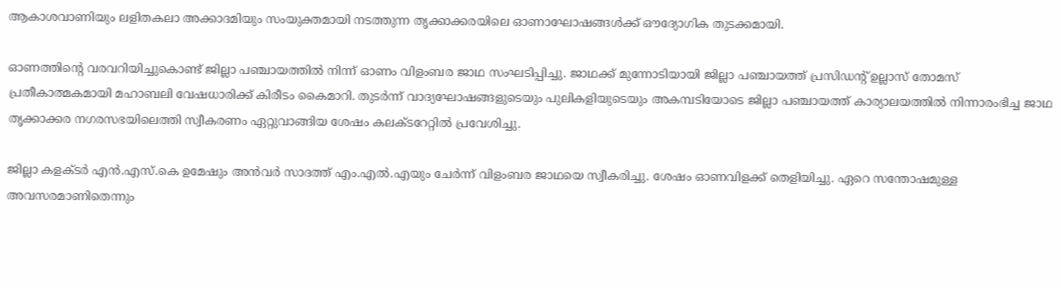ആകാശവാണിയും ലളിതകലാ അക്കാദമിയും സംയുക്തമായി നടത്തുന്ന തൃക്കാക്കരയിലെ ഓണാഘോഷങ്ങള്‍ക്ക് ഔദ്യോഗിക തുടക്കമായി.

ഓണത്തിന്റെ വരവറിയിച്ചുകൊണ്ട് ജില്ലാ പഞ്ചായത്തില്‍ നിന്ന് ഓണം വിളംബര ജാഥ സംഘടിപ്പിച്ചു. ജാഥക്ക് മുന്നോടിയായി ജില്ലാ പഞ്ചായത്ത് പ്രസിഡന്റ് ഉല്ലാസ് തോമസ് പ്രതീകാത്മകമായി മഹാബലി വേഷധാരിക്ക് കിരീടം കൈമാറി. തുടര്‍ന്ന് വാദ്യഘോഷങ്ങളുടെയും പുലികളിയുടെയും അകമ്പടിയോടെ ജില്ലാ പഞ്ചായത്ത് കാര്യാലയത്തില്‍ നിന്നാരംഭിച്ച ജാഥ തൃക്കാക്കര നഗരസഭയിലെത്തി സ്വീകരണം ഏറ്റുവാങ്ങിയ ശേഷം കലക്ടറേറ്റിൽ പ്രവേശിച്ചു.

ജില്ലാ കളക്ടര്‍ എന്‍.എസ്.കെ ഉമേഷും അന്‍വര്‍ സാദത്ത് എം.എല്‍.എയും ചേര്‍ന്ന് വിളംബര ജാഥയെ സ്വീകരിച്ചു. ശേഷം ഓണവിളക്ക് തെളിയിച്ചു. ഏറെ സന്തോഷമുള്ള അവസരമാണിതെന്നും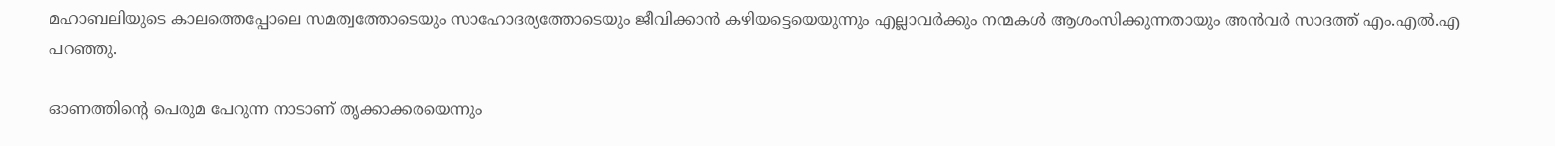മഹാബലിയുടെ കാലത്തെപ്പോലെ സമത്വത്തോടെയും സാഹോദര്യത്തോടെയും ജീവിക്കാന്‍ കഴിയട്ടെയെയുന്നും എല്ലാവര്‍ക്കും നന്മകള്‍ ആശംസിക്കുന്നതായും അന്‍വര്‍ സാദത്ത് എം.എല്‍.എ പറഞ്ഞു.

ഓണത്തിന്റെ പെരുമ പേറുന്ന നാടാണ് തൃക്കാക്കരയെന്നും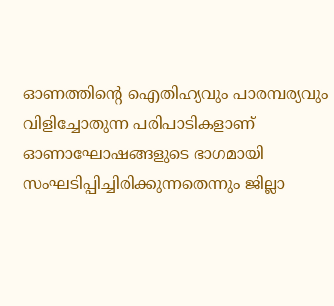ഓണത്തിന്റെ ഐതിഹ്യവും പാരമ്പര്യവും വിളിച്ചോതുന്ന പരിപാടികളാണ് ഓണാഘോഷങ്ങളുടെ ഭാഗമായി സംഘടിപ്പിച്ചിരിക്കുന്നതെന്നും ജില്ലാ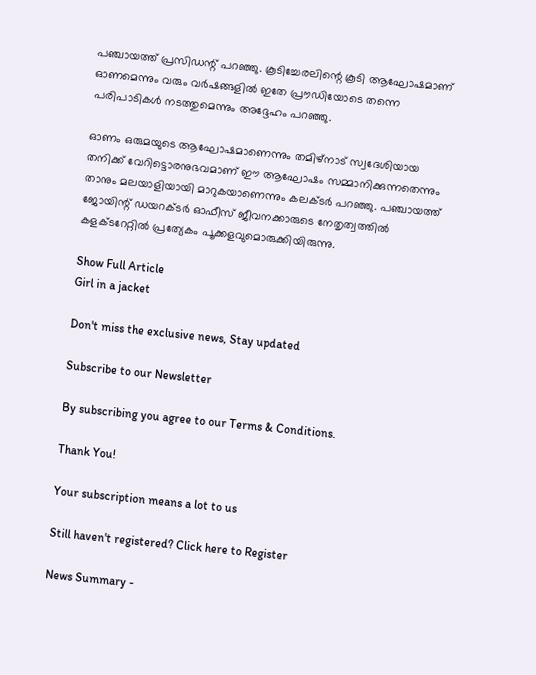പഞ്ചായത്ത് പ്രസിഡന്റ് പറഞ്ഞു. കൂടിച്ചേരലിന്റെ കൂടി ആഘോഷമാണ് ഓണമെന്നും വരും വര്‍ഷങ്ങളില്‍ ഇതേ പ്രൗഡിയോടെ തന്നെ പരിപാടികള്‍ നടത്തുമെന്നും അദ്ദേഹം പറഞ്ഞു.

ഓണം ഒരുമയുടെ ആഘോഷമാണെന്നും തമിഴ്‌നാട് സ്വദേശിയായ തനിക്ക് വേറിട്ടൊരനുഭവമാണ് ഈ ആഘോഷം സമ്മാനിക്കുന്നതെന്നും താനും മലയാളിയായി മാറുകയാണെന്നും കലക്ടര്‍ പറഞ്ഞു. പഞ്ചായത്ത് ജോയിന്റ് ഡയറക്ടർ ഓഫീസ് ജീവനക്കാരുടെ നേതൃത്വത്തിൽ കളക്ടറേറ്റിൽ പ്രത്യേകം പൂക്കളവുമൊരുക്കിയിരുന്നു.

Show Full Article
Girl in a jacket

Don't miss the exclusive news, Stay updated

Subscribe to our Newsletter

By subscribing you agree to our Terms & Conditions.

Thank You!

Your subscription means a lot to us

Still haven't registered? Click here to Register

News Summary -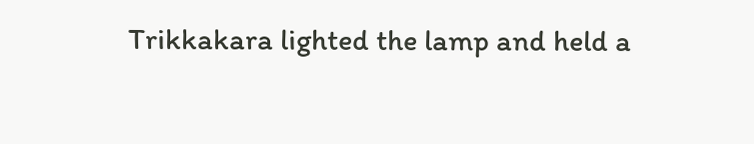Trikkakara lighted the lamp and held a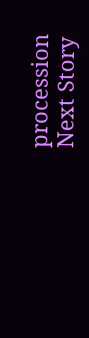procession
Next Story